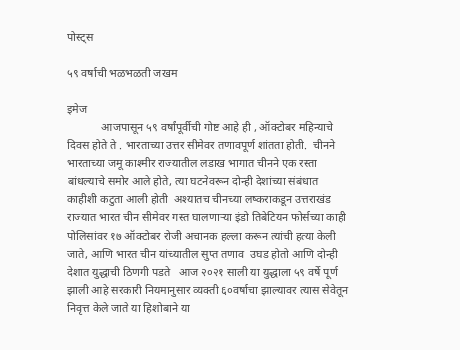पोस्ट्स

५९ वर्षाची भळभळती जखम

इमेज
            आजपासून ५९ वर्षांपूर्वीची गोष्ट आहे ही , ऑक्टोबर महिन्याचे दिवस होते ते . भारताच्या उत्तर सीमेवर तणावपूर्ण शांतता होती.  चीनने भारताच्या जमू काश्मीर राज्यातील लडाख भागात चीनने एक रस्ता बांधल्याचे समोर आले होते, त्या घटनेवरून दोन्ही देशांच्या संबंधात काहीशी कटुता आली होती  अश्यातच चीनच्या लष्कराकडून उत्तराखंड राज्यात भारत चीन सीमेवर गस्त घालणाऱ्या इंडो तिबेटियन फोर्सच्या काही  पोलिसांवर १७ ऑक्टोबर रोजी अचानक हल्ला करून त्यांची हत्या केली जाते, आणि भारत चीन यांच्यातील सुप्त तणाव  उघड होतो आणि दोन्ही देशात युद्धाची ठिणगी पडते   आज २०२१ साली या युद्धाला ५९ वर्षे पूर्ण झाली आहे सरकारी नियमानुसार व्यक्ती ६०वर्षाचा झाल्यावर त्यास सेवेतून निवृत्त केले जाते या हिशोबाने या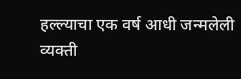हल्ल्याचा एक वर्ष आधी जन्मलेली व्यक्ती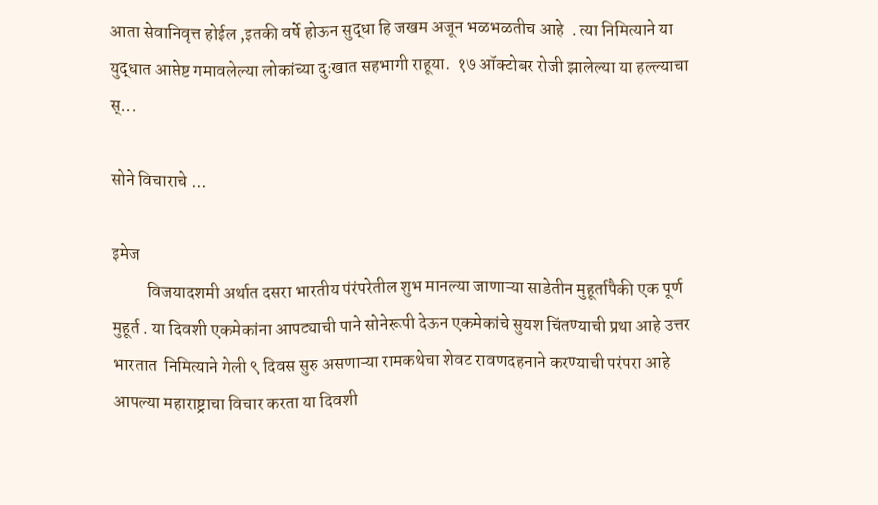आता सेवानिवृत्त होईल ,इतकी वर्षे होऊन सुद्धा हि जखम अजून भळभळतीच आहे  . त्या निमित्याने या युद्धात आप्तेष्ट गमावलेल्या लोकांच्या दुःखात सहभागी राहूया.  १७ ऑक्टोबर रोजी झालेल्या या हल्ल्याचा स्...

सोने विचाराचे ...

इमेज
          विजयादशमी अर्थात दसरा भारतीय पंरंपरेतील शुभ मानल्या जाणाऱ्या साडेतीन मुहूर्तापैकी एक पूर्ण मुहूर्त . या दिवशी एकमेकांना आपट्याची पाने सोनेरूपी देऊन एकमेकांचे सुयश चिंतण्याची प्रथा आहे उत्तर भारतात  निमित्याने गेली ९ दिवस सुरु असणाऱ्या रामकथेचा शेवट रावणदहनाने करण्याची परंपरा आहे आपल्या महाराष्ट्राचा विचार करता या दिवशी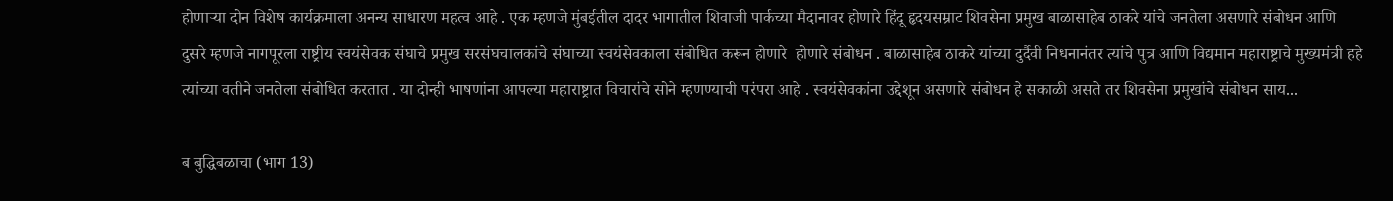होणाऱ्या दोन विशेष कार्यक्रमाला अनन्य साधारण महत्व आहे . एक म्हणजे मुंबईतील दादर भागातील शिवाजी पार्कच्या मैदानावर होणारे हिंदू हृदयसम्राट शिवसेना प्रमुख बाळासाहेब ठाकरे यांचे जनतेला असणारे संबोधन आणि दुसरे म्हणजे नागपूरला राष्ट्रीय स्वयंसेवक संघाचे प्रमुख सरसंघचालकांचे संघाच्या स्वयंसेवकाला संबोधित करून होणारे  होणारे संबोधन . बाळासाहेब ठाकरे यांच्या दुर्दैवी निधनानंतर त्यांचे पुत्र आणि विद्यमान महाराष्ट्राचे मुख्यमंत्री हहे त्यांच्या वतीने जनतेला संबोधित करतात . या दोन्ही भाषणांना आपल्या महाराष्ट्रात विचारांचे सोने म्हणण्याची परंपरा आहे . स्वयंसेवकांना उद्देशून असणारे संबोधन हे सकाळी असते तर शिवसेना प्रमुखांचे संबोधन साय...

ब बुद्धिबळाचा (भाग 13)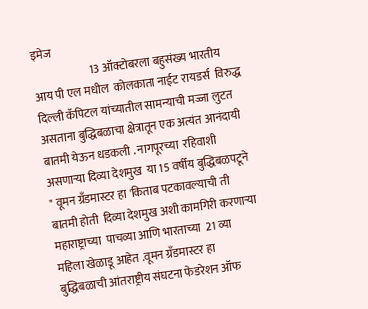इमेज
                         13 ऑक्टोबरला बहुसंख्य भारतीय आय पी एल मधील  कोलकाता नाईट रायडर्स  विरुद्ध दिल्ली कॅपिटल यांच्यातील सामन्याची मज्जा लुटत असताना बुद्धिबळाचा क्षेत्रातून एक अत्यंत आनंदायी बातमी येऊन धडकली . नागपूरच्या  रहिवाशी असणाऱ्या दिव्या देशमुख  या 15 वर्षीय बुद्धिबळपटूने " वूमन ग्रँडमास्टर हा 'किताब पटकावल्याची ती बातमी होती  दिव्या देशमुख अशी कामगिरी करणाऱ्या महाराष्ट्राच्या  पाचव्या आणि भारताच्या  21 व्या महिला खेळाडू आहेत .वूमन ग्रँडमास्टर हा बुद्धिबळाची आंतराष्ट्रीय संघटना फेडरेशन ऑफ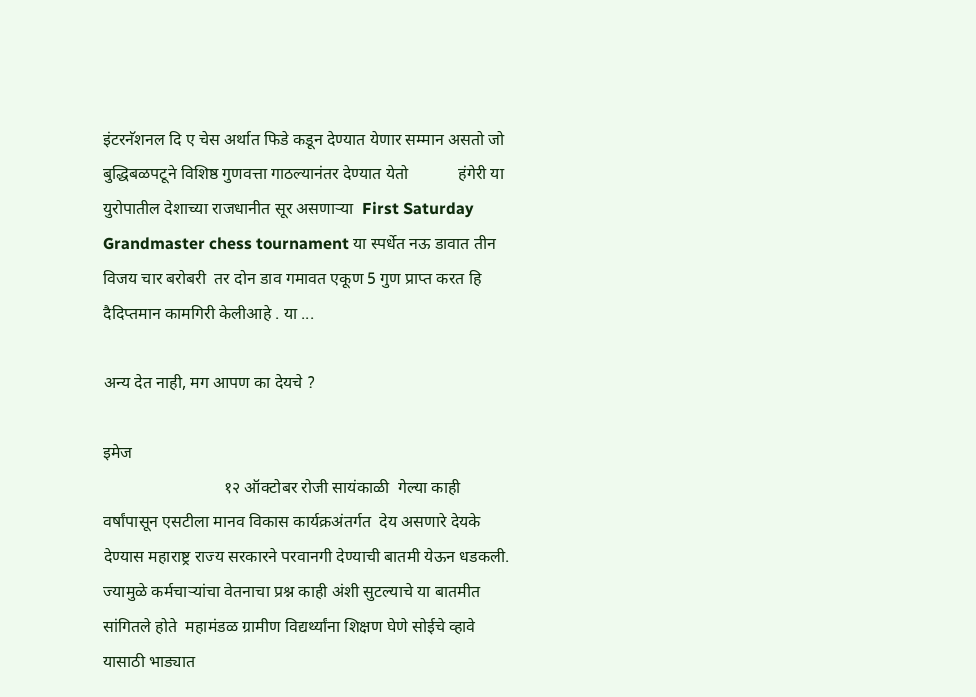इंटरनॅशनल दि ए चेस अर्थात फिडे कडून देण्यात येणार सम्मान असतो जो  बुद्धिबळपटूने विशिष्ठ गुणवत्ता गाठल्यानंतर देण्यात येतो            हंगेरी या युरोपातील देशाच्या राजधानीत सूर असणाऱ्या  First Saturday Grandmaster chess tournament या स्पर्धेत नऊ डावात तीन विजय चार बरोबरी  तर दोन डाव गमावत एकूण 5 गुण प्राप्त करत हि दैदिप्तमान कामगिरी केलीआहे . या ...

अन्य देत नाही, मग आपण का देयचे ?

इमेज
                             १२ ऑक्टोबर रोजी सायंकाळी  गेल्या काही  वर्षांपासून एसटीला मानव विकास कार्यक्रअंतर्गत  देय असणारे देयके   देण्यास महाराष्ट्र राज्य सरकारने परवानगी देण्याची बातमी येऊन धडकली.  ज्यामुळे कर्मचाऱ्यांचा वेतनाचा प्रश्न काही अंशी सुटल्याचे या बातमीत सांगितले होते  महामंडळ ग्रामीण विद्यर्थ्यांना शिक्षण घेणे सोईचे व्हावे यासाठी भाड्यात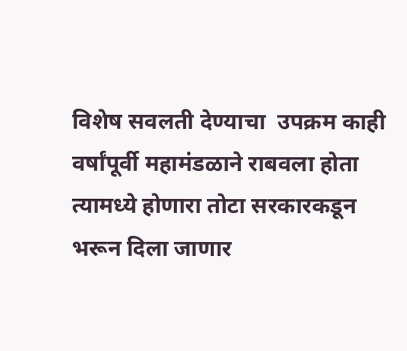विशेष सवलती देण्याचा  उपक्रम काही वर्षांपूर्वी महामंडळाने राबवला होता त्यामध्ये होणारा तोटा सरकारकडून भरून दिला जाणार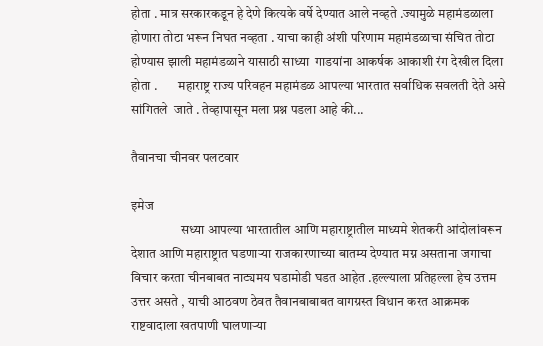होता . मात्र सरकारकडून हे देणे कित्यके वर्षे देण्यात आले नव्हते .ज्यामुळे महामंडळाला होणारा तोटा भरून निघत नव्हता . याचा काही अंशी परिणाम महामंडळाचा संचित तोटा होण्यास झाली महामंडळाने यासाठी साध्या  गाडयांना आकर्षक आकाशी रंग देखील दिला होता .        महाराष्ट्र राज्य परिवहन महामंडळ आपल्या भारतात सर्वाधिक सवलती देते असे सांगितले  जाते . तेव्हापासून मला प्रश्न पडला आहे की...

तैवानचा चीनवर पलटवार

इमेज
                   सध्या आपल्या भारतातील आणि महाराष्ट्रातील माध्यमे शेतकरी आंदोलांवरून देशात आणि महाराष्ट्रात घडणाऱ्या राजकारणाच्या बातम्य देण्यात मग्न असताना जगाचा विचार करता चीनबाबत नाट्यमय घडामोडी घडत आहेत .हल्ल्याला प्रतिहल्ला हेच उत्तम उत्तर असते , याची आठवण ठेवत तैवानबाबाबत वागग्रस्त विधान करत आक्रमक राष्टवादाला खतपाणी घालणाऱ्या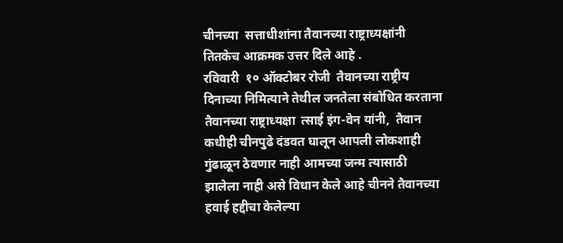चीनच्या  सत्ताधीशांना तैवानच्या राष्ट्राध्यक्षांनी तितकेच आक्रमक उत्तर दिले आहे .               रविवारी  १० ऑक्टोबर रोजी  तैवानच्या राष्ट्रीय दिनाच्या निमित्याने तेथील जनतेला संबोधित करताना तैवानच्या राष्ट्राध्यक्षा  त्साई इंग-वेन यांनी,  तैवान कधीही चीनपुढे दंडवत घालून आपली लोकशाही गुंढाळून ठेवणार नाही आमच्या जन्म त्यासाठी झालेला नाही असे विधान केले आहे चीनने तैवानच्या हवाई हद्दीचा केलेल्या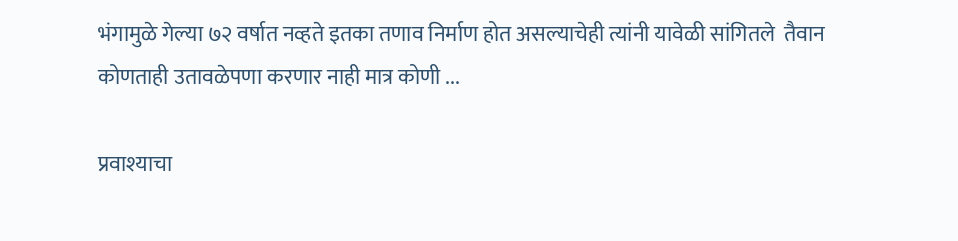भंगामुळे गेल्या ७२ वर्षात नव्हते इतका तणाव निर्माण होत असल्याचेही त्यांनी यावेळी सांगितले  तैवान  कोणताही उतावळेपणा करणार नाही मात्र कोणी ...

प्रवाश्याचा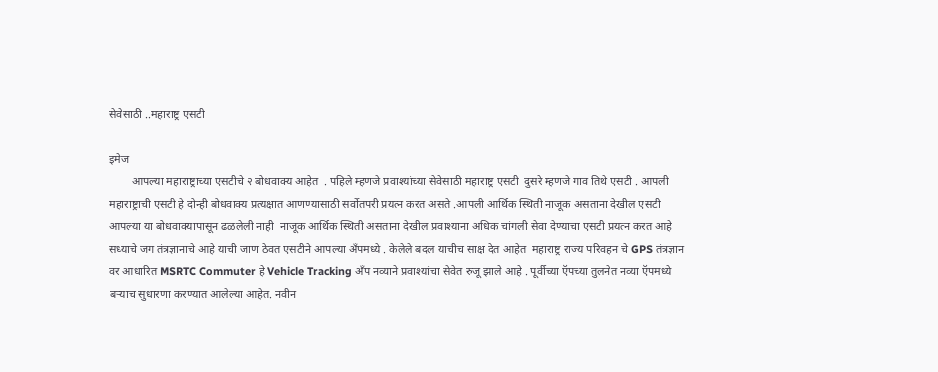सेवेसाठी ..महाराष्ट्र एसटी

इमेज
        आपल्या महाराष्ट्राच्या एसटीचे २ बोधवाक्य आहेत  . पहिले म्हणजे प्रवाश्यांच्या सेवेसाठी महाराष्ट्र एसटी  दुसरे म्हणजे गाव तिथे एसटी . आपली महाराष्ट्राची एसटी हे दोन्ही बोधवाक्य प्रत्यक्षात आणण्यासाठी सर्वोतपरी प्रयत्न करत असते .आपली आर्थिक स्थिती नाजूक असताना देखील एसटी आपल्या या बोधवाक्यापासून ढळलेली नाही  नाजूक आर्थिक स्थिती असताना देखील प्रवाश्याना अधिक चांगली सेवा देण्याचा एसटी प्रयत्न करत आहे सध्याचे जग तंत्रज्ञानाचे आहे याची जाण ठेवत एसटीने आपल्या अँपमध्ये . केलेले बदल याचीच साक्ष देत आहेत  महाराष्ट्र राज्य परिवहन चे GPS तंत्रज्ञान वर आधारित MSRTC Commuter हे Vehicle Tracking अँप नव्याने प्रवाश्यांचा सेवेत रुजू झाले आहे . पूर्वीच्या ऍपच्या तुलनेत नव्या ऍपमध्ये बऱ्याच सुधारणा करण्यात आलेल्या आहेत. नवीन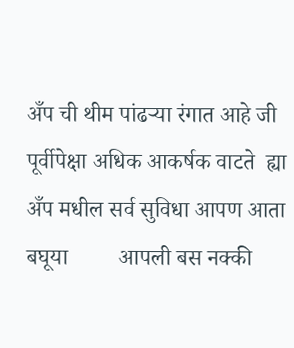अँप ची थीम पांढऱ्या रंगात आहे जी पूर्वीपेक्षा अधिक आकर्षक वाटते  ह्या अँप मधील सर्व सुविधा आपण आता बघूया         आपली बस नक्की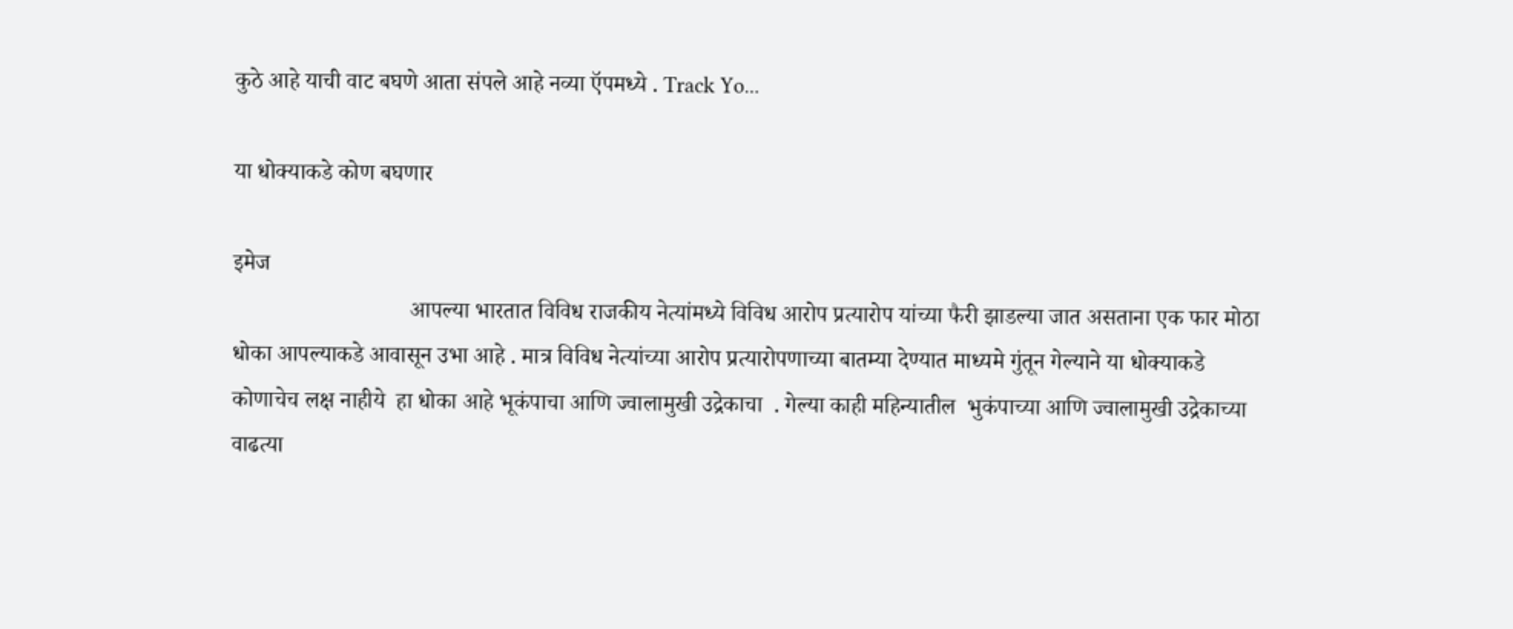कुठे आहे याची वाट बघणे आता संपले आहे नव्या ऍपमध्ये . Track Yo...

या धोक्याकडे कोण बघणार

इमेज
                               आपल्या भारतात विविध राजकीय नेत्यांमध्ये विविध आरोप प्रत्यारोप यांच्या फैरी झाडल्या जात असताना एक फार मोठा धोका आपल्याकडे आवासून उभा आहे . मात्र विविध नेत्यांच्या आरोप प्रत्यारोपणाच्या बातम्या देण्यात माध्यमे गुंतून गेल्याने या धोक्याकडे कोणाचेच लक्ष नाहीये  हा धोका आहे भूकंपाचा आणि ज्वालामुखी उद्रेकाचा  . गेल्या काही महिन्यातील  भुकंपाच्या आणि ज्वालामुखी उद्रेकाच्या वाढत्या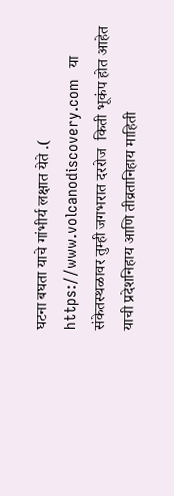घटना बघता याचे गांभीर्य लक्षात येते .(  https://www.volcanodiscovery.com   या संकेतस्थळावर तुम्ही जगभरात दररोज  किती भूकंप होत आहेत याची प्रदेशनिहाय आणि तीव्रतानिहाय माहिती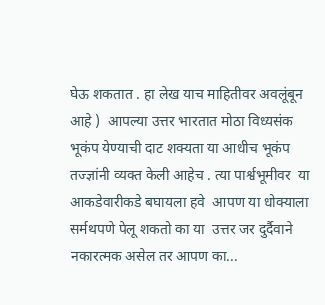घेऊ शकतात . हा लेख याच माहितीवर अवलूंबून आहे )  आपल्या उत्तर भारतात मोठा विध्यसंक भूकंप येण्याची दाट शक्यता या आधीच भूकंप तज्ज्ञांनी व्यक्त केली आहेच . त्या पार्श्वभूमीवर  या आकडेवारीकडे बघायला हवे  आपण या धोक्याला सर्मथपणे पेलू शकतो का या  उत्तर जर दुर्दैवाने नकारत्मक असेल तर आपण का...